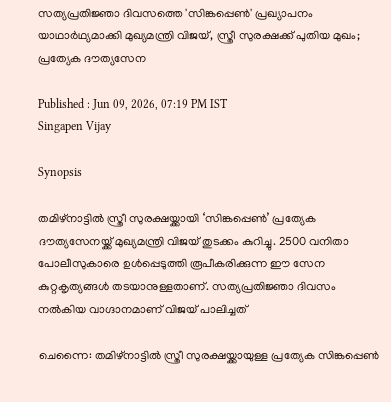സത്യപ്രതിജ്ഞാ ദിവസത്തെ 'സിങ്കപ്പെൺ' പ്രഖ്യാപനം യാഥാർഥ്യമാക്കി മുഖ്യമന്ത്രി വിജയ്, സ്ത്രീ സുരക്ഷക്ക് പുതിയ മുഖം; പ്രത്യേക ദൗത്യസേന

Published : Jun 09, 2026, 07:19 PM IST
Singapen Vijay

Synopsis

തമിഴ്നാട്ടിൽ സ്ത്രീ സുരക്ഷയ്ക്കായി ‘സിങ്കപ്പെൺ’ പ്രത്യേക ദൗത്യസേനയ്ക്ക് മുഖ്യമന്ത്രി വിജയ് തുടക്കം കുറിച്ചു. 2500 വനിതാ പോലീസുകാരെ ഉൾപ്പെടുത്തി രൂപീകരിക്കുന്ന ഈ സേന കുറ്റകൃത്യങ്ങൾ തടയാനുള്ളതാണ്. സത്യപ്രതിജ്ഞാ ദിവസം നൽകിയ വാഗ്ദാനമാണ് വിജയ് പാലിച്ചത്

ചെന്നൈ: തമിഴ്നാട്ടിൽ സ്ത്രീ സുരക്ഷയ്ക്കായുള്ള പ്രത്യേക സിങ്കപ്പെൺ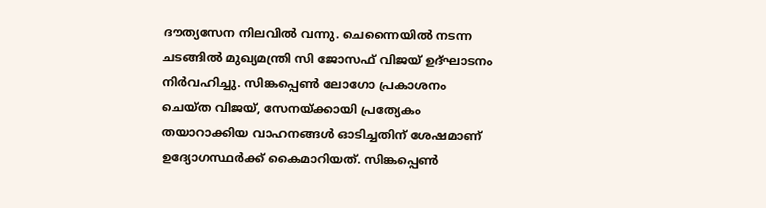ദൗത്യസേന നിലവിൽ വന്നു. ചെന്നൈയിൽ നടന്ന ചടങ്ങിൽ മുഖ്യമന്ത്രി സി ജോസഫ് വിജയ് ഉദ്ഘാടനം നിർവഹിച്ചു. സിങ്കപ്പെൺ ലോഗോ പ്രകാശനം ചെയ്ത വിജയ്, സേനയ്ക്കായി പ്രത്യേകം തയാറാക്കിയ വാഹനങ്ങൾ ഓടിച്ചതിന് ശേഷമാണ് ഉദ്യോഗസ്ഥർക്ക് കൈമാറിയത്. സിങ്കപ്പെൺ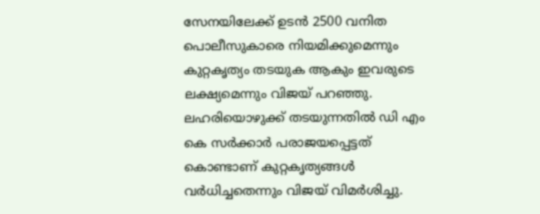സേനയിലേക്ക് ഉടൻ 2500 വനിത പൊലീസുകാരെ നിയമിക്കുമെന്നും കുറ്റകൃത്യം തടയുക ആകും ഇവരുടെ ലക്ഷ്യമെന്നും വിജയ് പറഞ്ഞു. ലഹരിയൊഴുക്ക് തടയുന്നതിൽ ഡി എം കെ സർക്കാർ പരാജയപ്പെട്ടത് കൊണ്ടാണ് കുറ്റകൃത്യങ്ങൾ വർധിച്ചതെന്നും വിജയ് വിമർശിച്ചു.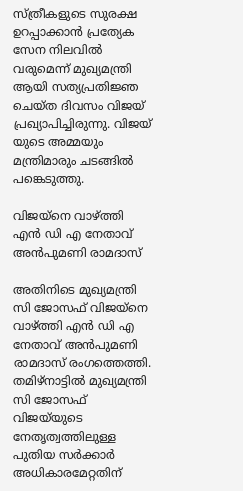സ്ത്രീകളുടെ സുരക്ഷ ഉറപ്പാക്കാൻ പ്രത്യേക സേന നിലവിൽ വരുമെന്ന് മുഖ്യമന്ത്രി ആയി സത്യപ്രതിജ്ഞ ചെയ്ത ദിവസം വിജയ് പ്രഖ്യാപിച്ചിരുന്നു. വിജയ് യുടെ അമ്മയും മന്ത്രിമാരും ചടങ്ങിൽ പങ്കെടുത്തു.

വിജയ്‌നെ വാഴ്ത്തി എൻ ഡി എ നേതാവ് അൻപുമണി രാമദാസ്

അതിനിടെ മുഖ്യമന്ത്രി സി ജോസഫ് വിജയ്‌നെ വാഴ്ത്തി എൻ ഡി എ നേതാവ് അൻപുമണി രാമദാസ് രംഗത്തെത്തി. തമിഴ്‌നാട്ടിൽ മുഖ്യമന്ത്രി സി ജോസഫ് വിജയ്‌യുടെ നേതൃത്വത്തിലുള്ള പുതിയ സർക്കാർ അധികാരമേറ്റതിന്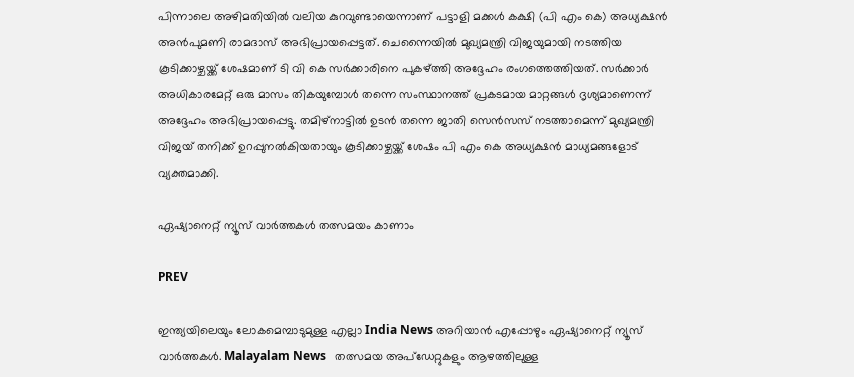പിന്നാലെ അഴിമതിയിൽ വലിയ കുറവുണ്ടായെന്നാണ് പട്ടാളി മക്കൾ കക്ഷി (പി എം കെ) അധ്യക്ഷൻ അൻപുമണി രാമദാസ് അഭിപ്രായപ്പെട്ടത്. ചെന്നൈയിൽ മുഖ്യമന്ത്രി വിജയുമായി നടത്തിയ കൂടിക്കാഴ്ചയ്ക്ക് ശേഷമാണ് ടി വി കെ സർക്കാരിനെ പുകഴ്ത്തി അദ്ദേഹം രംഗത്തെത്തിയത്. സർക്കാർ അധികാരമേറ്റ് ഒരു മാസം തികയുമ്പോൾ തന്നെ സംസ്ഥാനത്ത് പ്രകടമായ മാറ്റങ്ങൾ ദൃശ്യമാണെന്ന് അദ്ദേഹം അഭിപ്രായപ്പെട്ടു. തമിഴ്‌നാട്ടിൽ ഉടൻ തന്നെ ജാതി സെൻസസ് നടത്താമെന്ന് മുഖ്യമന്ത്രി വിജയ് തനിക്ക് ഉറപ്പുനൽകിയതായും കൂടിക്കാഴ്ചയ്ക്ക് ശേഷം പി എം കെ അധ്യക്ഷൻ മാധ്യമങ്ങളോട് വ്യക്തമാക്കി.

ഏഷ്യാനെറ്റ് ന്യൂസ് വാർത്തകൾ തത്സമയം കാണാം

PREV

ഇന്ത്യയിലെയും ലോകമെമ്പാടുമുള്ള എല്ലാ India News അറിയാൻ എപ്പോഴും ഏഷ്യാനെറ്റ് ന്യൂസ് വാർത്തകൾ. Malayalam News   തത്സമയ അപ്‌ഡേറ്റുകളും ആഴത്തിലുള്ള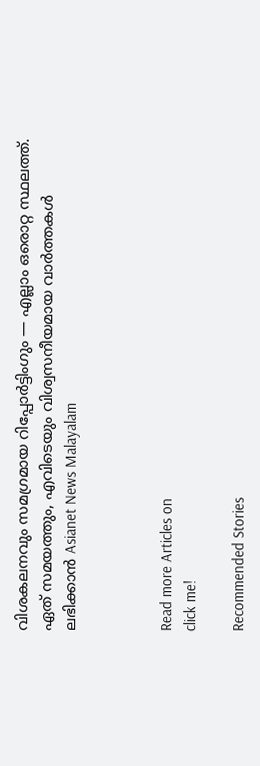വിശകലനവും സമഗ്രമായ റിപ്പോർട്ടിംഗും — എല്ലാം ഒരൊറ്റ സ്ഥലത്ത്. ഏത് സമയത്തും, എവിടെയും വിശ്വസനീയമായ വാർത്തകൾ ലഭിക്കാൻ Asianet News Malayalam



Read more Articles on
click me!

Recommended Stories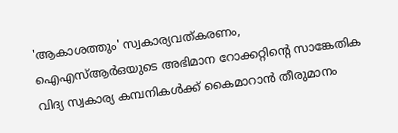'ആകാശത്തും' സ്വകാര്യവത്കരണം, ഐഎസ്ആര്‍ഒയുടെ അഭിമാന റോക്കറ്റിന്‍റെ സാങ്കേതിക വിദ്യ സ്വകാര്യ കമ്പനികള്‍ക്ക് കൈമാറാന്‍ തീരുമാനം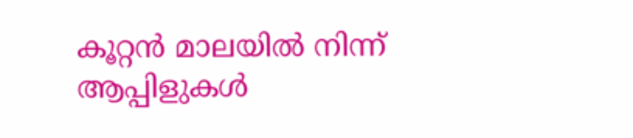കൂറ്റൻ മാലയിൽ നിന്ന് ആപ്പിളുകൾ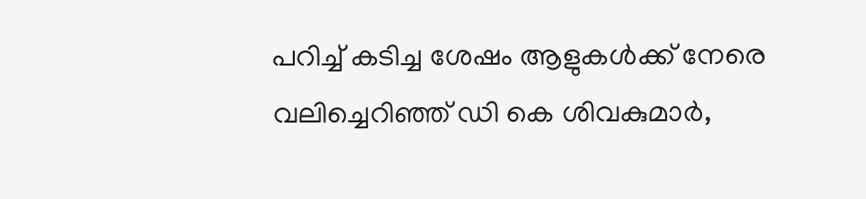പറിച്ച് കടിച്ച ശേഷം ആളുകൾക്ക് നേരെ വലിച്ചെറിഞ്ഞ് ഡി കെ ശിവകുമാർ,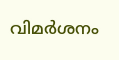വിമർശനം